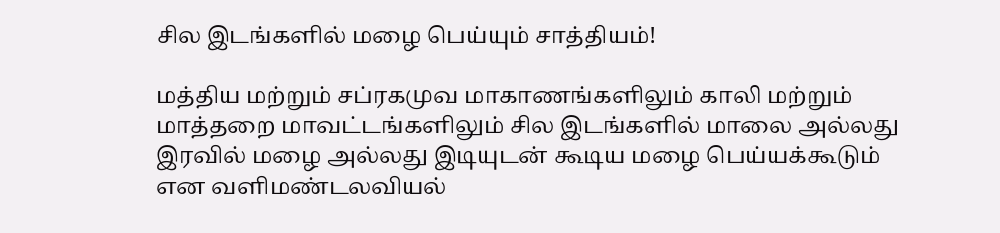சில இடங்களில் மழை பெய்யும் சாத்தியம்!

மத்திய மற்றும் சப்ரகமுவ மாகாணங்களிலும் காலி மற்றும் மாத்தறை மாவட்டங்களிலும் சில இடங்களில் மாலை அல்லது இரவில் மழை அல்லது இடியுடன் கூடிய மழை பெய்யக்கூடும் என வளிமண்டலவியல்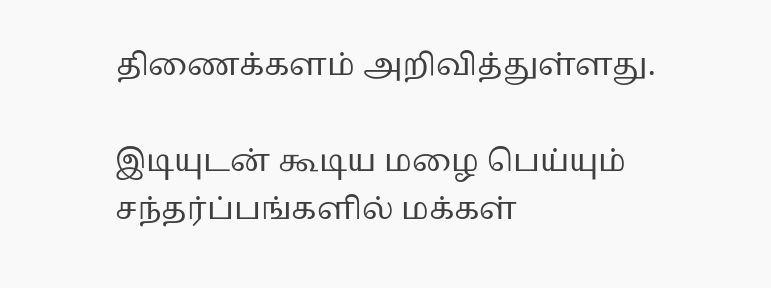திணைக்களம் அறிவித்துள்ளது.

இடியுடன் கூடிய மழை பெய்யும் சந்தர்ப்பங்களில் மக்கள்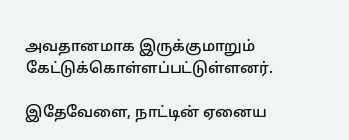அவதானமாக இருக்குமாறும் கேட்டுக்கொள்ளப்பட்டுள்ளனர்.

இதேவேளை, நாட்டின் ஏனைய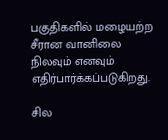பகுதிகளில் மழையற்ற சீரான வானிலை நிலவும் எனவும் எதிர்பார்க்கப்படுகிறது.

சில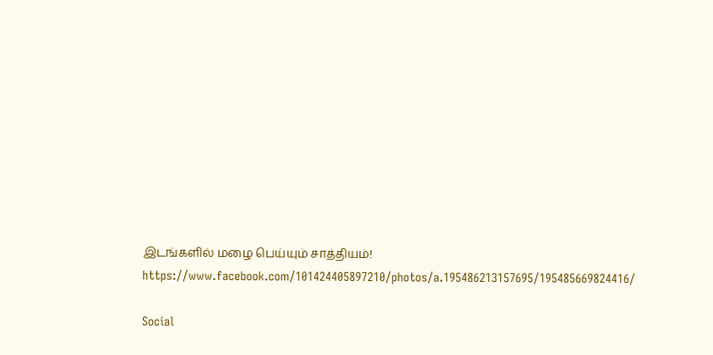இடங்களில் மழை பெய்யும் சாத்தியம்!
https://www.facebook.com/101424405897210/photos/a.195486213157695/195485669824416/

Social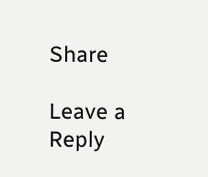Share

Leave a Reply